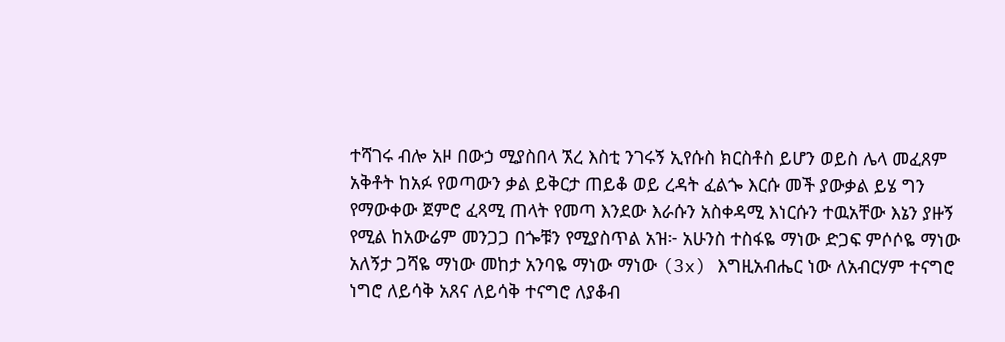ተሻገሩ ብሎ አዞ በውኃ ሚያስበላ ኧረ እስቲ ንገሩኝ ኢየሱስ ክርስቶስ ይሆን ወይስ ሌላ መፈጸም አቅቶት ከአፉ የወጣውን ቃል ይቅርታ ጠይቆ ወይ ረዳት ፈልጐ እርሱ መች ያውቃል ይሄ ግን የማውቀው ጀምሮ ፈጻሚ ጠላት የመጣ እንደው እራሱን አስቀዳሚ እነርሱን ተዉአቸው እኔን ያዙኝ የሚል ከአውሬም መንጋጋ በጐቹን የሚያስጥል አዝ፦ አሁንስ ተስፋዬ ማነው ድጋፍ ምሶሶዬ ማነው አለኝታ ጋሻዬ ማነው መከታ አንባዬ ማነው ማነው (3x) እግዚአብሔር ነው ለአብርሃም ተናግሮ ነግሮ ለይሳቅ አጸና ለይሳቅ ተናግሮ ለያቆብ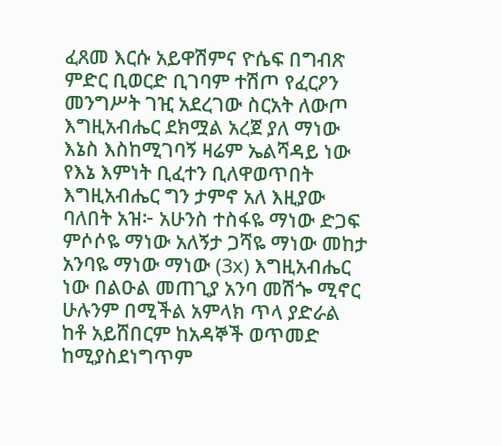ፈጸመ እርሱ አይዋሽምና ዮሴፍ በግብጽ ምድር ቢወርድ ቢገባም ተሽጦ የፈርዖን መንግሥት ገዢ አደረገው ስርአት ለውጦ እግዚአብሔር ደክሟል አረጀ ያለ ማነው እኔስ እስከሚገባኝ ዛሬም ኤልሻዳይ ነው የእኔ እምነት ቢፈተን ቢለዋወጥበት እግዚአብሔር ግን ታምኖ አለ እዚያው ባለበት አዝ፦ አሁንስ ተስፋዬ ማነው ድጋፍ ምሶሶዬ ማነው አለኝታ ጋሻዬ ማነው መከታ አንባዬ ማነው ማነው (3x) እግዚአብሔር ነው በልዑል መጠጊያ አንባ መሽጐ ሚኖር ሁሉንም በሚችል አምላክ ጥላ ያድራል ከቶ አይሸበርም ከአዳኞች ወጥመድ ከሚያስደነግጥም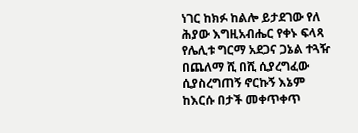ነገር ከክፉ ከልሎ ይታደገው የለ ሕያው እግዚአብሔር የቀኑ ፍላጻ የሌሊቱ ግርማ አደጋና ጋኔል ተጓዥ በጨለማ ሺ በሺ ሲያረግፈው ሲያስረግጠኝ ኖርኩኝ እኔም ከእርሱ በታች መቀጥቀጥ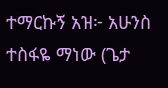ተማርኩኝ አዝ፦ አሁንስ ተስፋዬ ማነው (ጌታ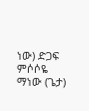ነው) ድጋፍ ምሶሶዬ ማነው (ጌታ)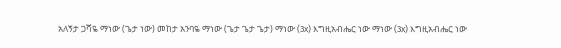አለኝታ ጋሻዬ ማነው (ጌታ ነው) መከታ አንባዬ ማነው (ጌታ ጌታ ጌታ) ማነው (3x) እግዚአብሔር ነው ማነው (3x) እግዚአብሔር ነው